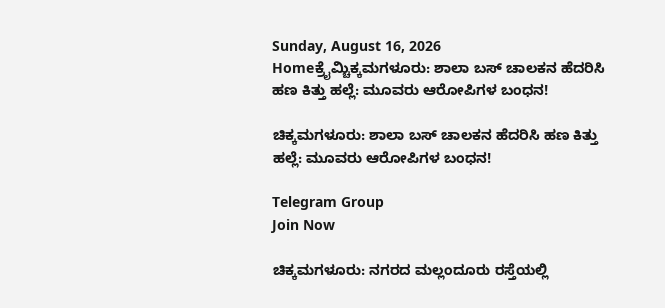Sunday, August 16, 2026
Homeಕ್ರೈಮ್ಚಿಕ್ಕಮಗಳೂರು: ಶಾಲಾ ಬಸ್‌ ಚಾಲಕನ ಹೆದರಿಸಿ ಹಣ ಕಿತ್ತು ಹಲ್ಲೆ: ಮೂವರು ಆರೋಪಿಗಳ ಬಂಧನ!

ಚಿಕ್ಕಮಗಳೂರು: ಶಾಲಾ ಬಸ್‌ ಚಾಲಕನ ಹೆದರಿಸಿ ಹಣ ಕಿತ್ತು ಹಲ್ಲೆ: ಮೂವರು ಆರೋಪಿಗಳ ಬಂಧನ!

Telegram Group
Join Now

ಚಿಕ್ಕಮಗಳೂರು: ನಗರದ ಮಲ್ಲಂದೂರು ರಸ್ತೆಯಲ್ಲಿ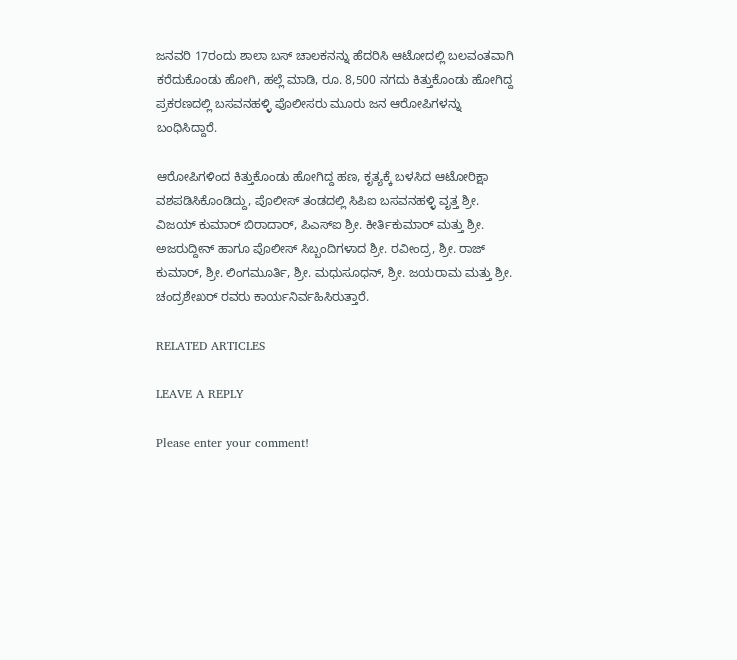ಜನವರಿ 17ರಂದು ಶಾಲಾ ಬಸ್ ಚಾಲಕನನ್ನು ಹೆದರಿಸಿ ಆಟೋದಲ್ಲಿ ಬಲವಂತವಾಗಿ ಕರೆದುಕೊಂಡು ಹೋಗಿ, ಹಲ್ಲೆ ಮಾಡಿ, ರೂ. 8,500 ನಗದು ಕಿತ್ತುಕೊಂಡು ಹೋಗಿದ್ದ ಪ್ರಕರಣದಲ್ಲಿ ಬಸವನಹಳ್ಳಿ ಪೊಲೀಸರು ಮೂರು ಜನ ಆರೋಪಿಗಳನ್ನು ಬಂಧಿಸಿದ್ದಾರೆ.

ಆರೋಪಿಗಳಿಂದ ಕಿತ್ತುಕೊಂಡು ಹೋಗಿದ್ದ ಹಣ, ಕೃತ್ಯಕ್ಕೆ ಬಳಸಿದ ಆಟೋರಿಕ್ಷಾ ವಶಪಡಿಸಿಕೊಂಡಿದ್ದು, ಪೊಲೀಸ್ ತಂಡದಲ್ಲಿ ಸಿಪಿಐ ಬಸವನಹಳ್ಳಿ ವೃತ್ತ ಶ್ರೀ. ವಿಜಯ್ ಕುಮಾರ್ ಬಿರಾದಾರ್, ಪಿಎಸ್ಐ ಶ್ರೀ. ಕೀರ್ತಿಕುಮಾರ್ ಮತ್ತು ಶ್ರೀ. ಅಜರುದ್ದೀನ್ ಹಾಗೂ ಪೊಲೀಸ್ ಸಿಬ್ಬಂದಿಗಳಾದ ಶ್ರೀ. ರವೀಂದ್ರ, ಶ್ರೀ. ರಾಜ್ ಕುಮಾರ್, ಶ್ರೀ. ಲಿಂಗಮೂರ್ತಿ, ಶ್ರೀ. ಮಧುಸೂಧನ್, ಶ್ರೀ. ಜಯರಾಮ ಮತ್ತು ಶ್ರೀ. ಚಂದ್ರಶೇಖರ್ ರವರು ಕಾರ್ಯನಿರ್ವಹಿಸಿರುತ್ತಾರೆ.

RELATED ARTICLES

LEAVE A REPLY

Please enter your comment!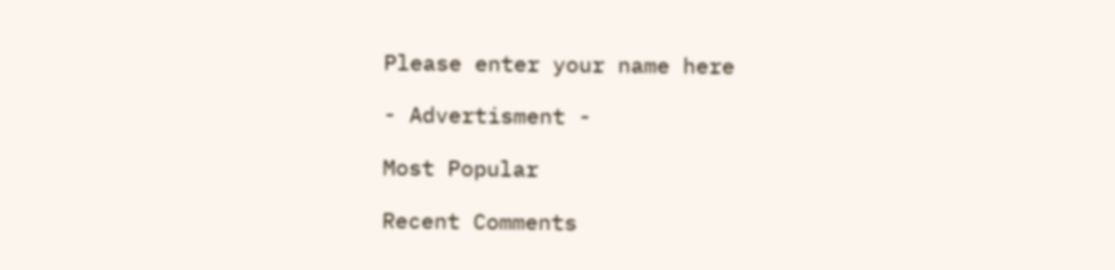Please enter your name here

- Advertisment -

Most Popular

Recent Comments